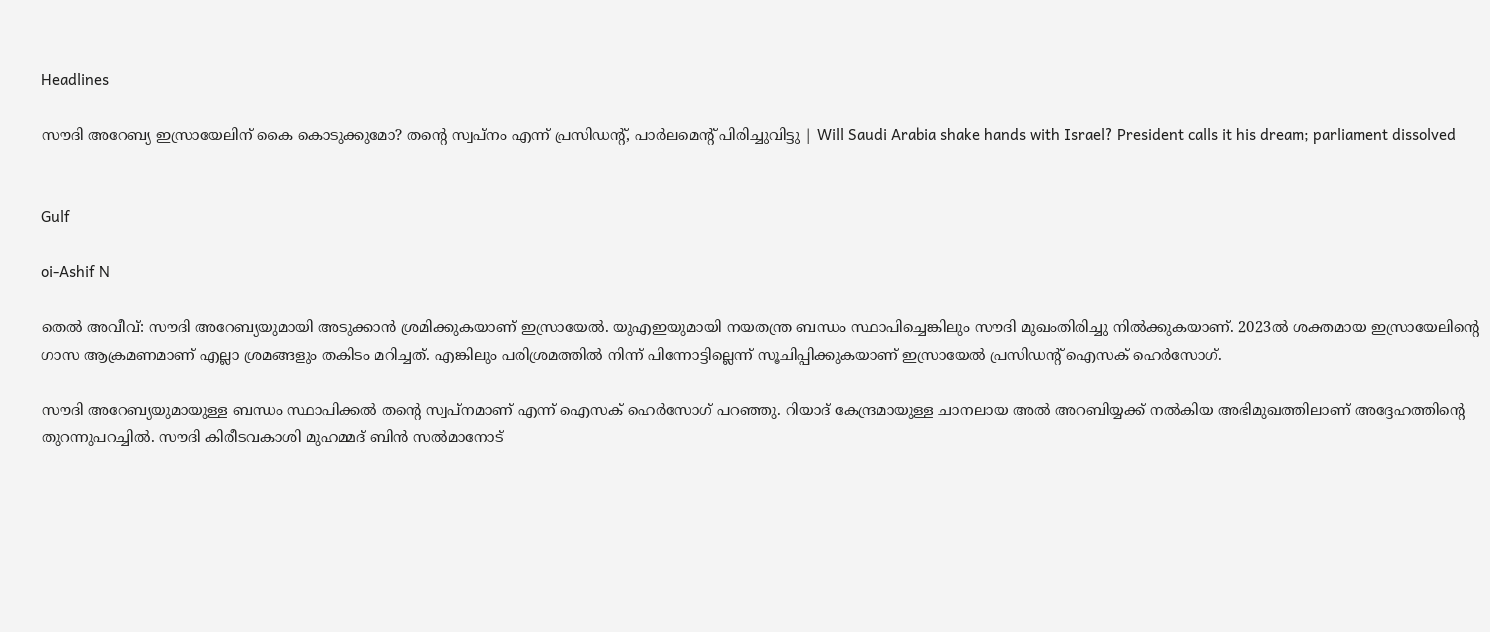Headlines

സൗദി അറേബ്യ ഇസ്രായേലിന് കൈ കൊടുക്കുമോ? തന്റെ സ്വപ്‌നം എന്ന് പ്രസിഡന്റ്, പാര്‍ലമെന്റ് പിരിച്ചുവിട്ടു | Will Saudi Arabia shake hands with Israel? President calls it his dream; parliament dissolved


Gulf

oi-Ashif N

തെല്‍ അവീവ്: സൗദി അറേബ്യയുമായി അടുക്കാന്‍ ശ്രമിക്കുകയാണ് ഇസ്രായേല്‍. യുഎഇയുമായി നയതന്ത്ര ബന്ധം സ്ഥാപിച്ചെങ്കിലും സൗദി മുഖംതിരിച്ചു നില്‍ക്കുകയാണ്. 2023ല്‍ ശക്തമായ ഇസ്രായേലിന്റെ ഗാസ ആക്രമണമാണ് എല്ലാ ശ്രമങ്ങളും തകിടം മറിച്ചത്. എങ്കിലും പരിശ്രമത്തില്‍ നിന്ന് പിന്നോട്ടില്ലെന്ന് സൂചിപ്പിക്കുകയാണ് ഇസ്രായേല്‍ പ്രസിഡന്റ് ഐസക് ഹെര്‍സോഗ്.

സൗദി അറേബ്യയുമായുള്ള ബന്ധം സ്ഥാപിക്കല്‍ തന്റെ സ്വപ്‌നമാണ് എന്ന് ഐസക് ഹെര്‍സോഗ് പറഞ്ഞു. റിയാദ് കേന്ദ്രമായുള്ള ചാനലായ അല്‍ അറബിയ്യക്ക് നല്‍കിയ അഭിമുഖത്തിലാണ് അദ്ദേഹത്തിന്റെ തുറന്നുപറച്ചില്‍. സൗദി കിരീടവകാശി മുഹമ്മദ് ബിന്‍ സല്‍മാനോട്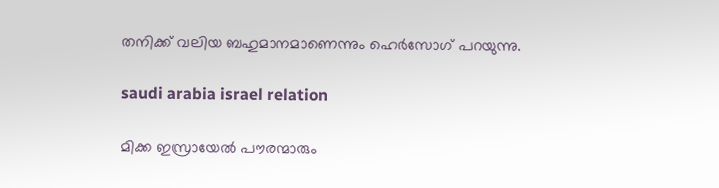തനിക്ക് വലിയ ബഹുമാനമാണെന്നും ഹെര്‍സോഗ് പറയുന്നു.

saudi arabia israel relation

മിക്ക ഇസ്രായേല്‍ പൗരന്മാരും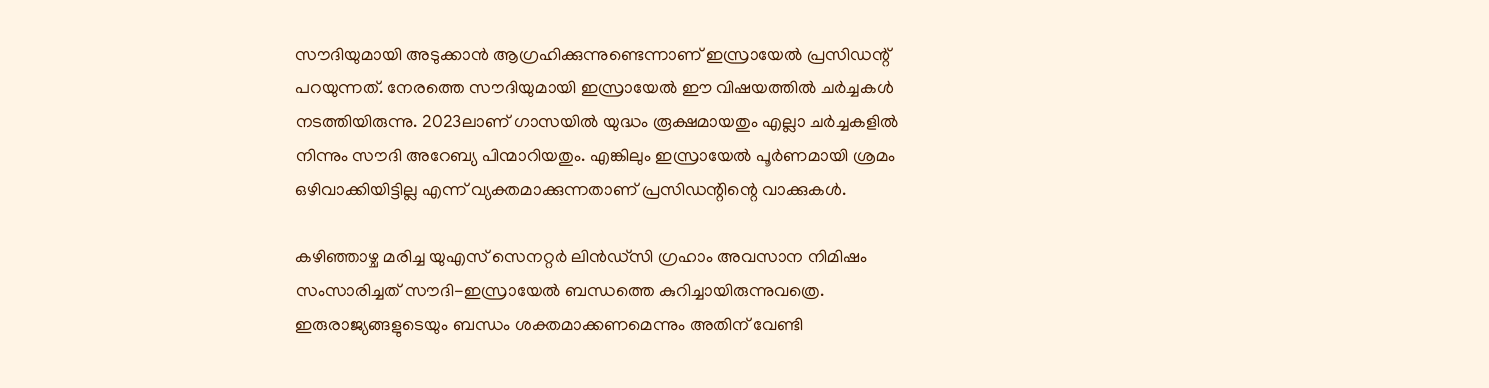സൗദിയുമായി അടുക്കാന്‍ ആഗ്രഹിക്കുന്നുണ്ടെന്നാണ് ഇസ്രായേല്‍ പ്രസിഡന്റ് പറയുന്നത്. നേരത്തെ സൗദിയുമായി ഇസ്രായേല്‍ ഈ വിഷയത്തില്‍ ചര്‍ച്ചകള്‍ നടത്തിയിരുന്നു. 2023ലാണ് ഗാസയില്‍ യുദ്ധം രൂക്ഷമായതും എല്ലാ ചര്‍ച്ചകളില്‍ നിന്നും സൗദി അറേബ്യ പിന്മാറിയതും. എങ്കിലും ഇസ്രായേല്‍ പൂര്‍ണമായി ശ്രമം ഒഴിവാക്കിയിട്ടില്ല എന്ന് വ്യക്തമാക്കുന്നതാണ് പ്രസിഡന്റിന്റെ വാക്കുകള്‍.

കഴിഞ്ഞാഴ്ച മരിച്ച യുഎസ് സെനറ്റര്‍ ലിന്‍ഡ്‌സി ഗ്രഹാം അവസാന നിമിഷം സംസാരിച്ചത് സൗദി-ഇസ്രായേല്‍ ബന്ധത്തെ കുറിച്ചായിരുന്നുവത്രെ. ഇരുരാജ്യങ്ങളുടെയും ബന്ധം ശക്തമാക്കണമെന്നും അതിന് വേണ്ടി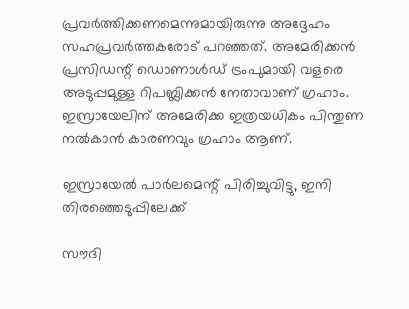പ്രവര്‍ത്തിക്കണമെന്നുമായിരുന്നു അദ്ദേഹം സഹപ്രവര്‍ത്തകരോട് പറഞ്ഞത്. അമേരിക്കന്‍ പ്രസിഡന്റ് ഡൊണാള്‍ഡ് ട്രംപുമായി വളരെ അടുപ്പമുള്ള റിപബ്ലിക്കന്‍ നേതാവാണ് ഗ്രഹാം. ഇസ്രായേലിന് അമേരിക്ക ഇത്രയധികം പിന്തുണ നല്‍കാന്‍ കാരണവും ഗ്രഹാം ആണ്.

ഇസ്രായേല്‍ പാര്‍ലമെന്റ് പിരിച്ചുവിട്ടു, ഇനി തിരഞ്ഞെടുപ്പിലേക്ക്

സൗദി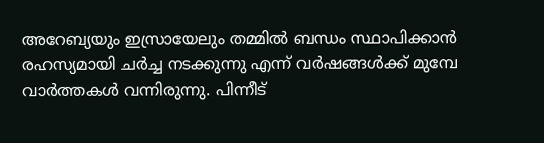അറേബ്യയും ഇസ്രായേലും തമ്മില്‍ ബന്ധം സ്ഥാപിക്കാന്‍ രഹസ്യമായി ചര്‍ച്ച നടക്കുന്നു എന്ന് വര്‍ഷങ്ങള്‍ക്ക് മുമ്പേ വാര്‍ത്തകള്‍ വന്നിരുന്നു. പിന്നീട്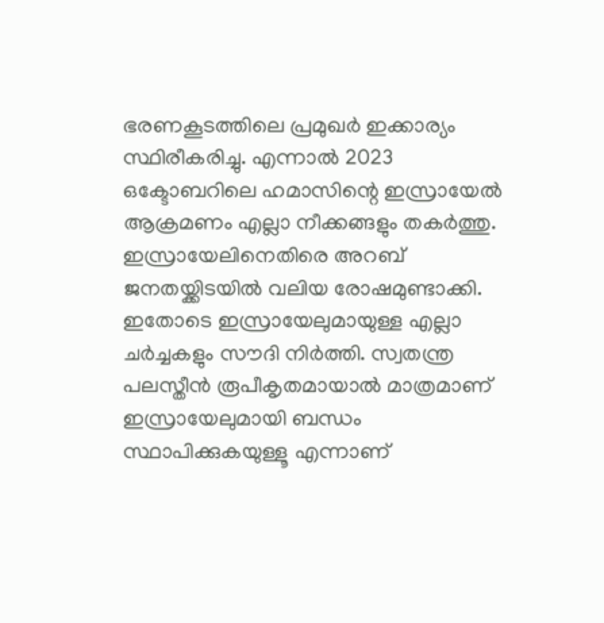ഭരണകൂടത്തിലെ പ്രമുഖര്‍ ഇക്കാര്യം സ്ഥിരീകരിച്ചു. എന്നാല്‍ 2023 ഒക്ടോബറിലെ ഹമാസിന്റെ ഇസ്രായേല്‍ ആക്രമണം എല്ലാ നീക്കങ്ങളും തകര്‍ത്തു. ഇസ്രായേലിനെതിരെ അറബ് ജനതയ്ക്കിടയില്‍ വലിയ രോഷമുണ്ടാക്കി. ഇതോടെ ഇസ്രായേലുമായുള്ള എല്ലാ ചര്‍ച്ചകളും സൗദി നിര്‍ത്തി. സ്വതന്ത്ര പലസ്തീന്‍ രൂപീകൃതമായാല്‍ മാത്രമാണ് ഇസ്രായേലുമായി ബന്ധം സ്ഥാപിക്കുകയുള്ളൂ എന്നാണ്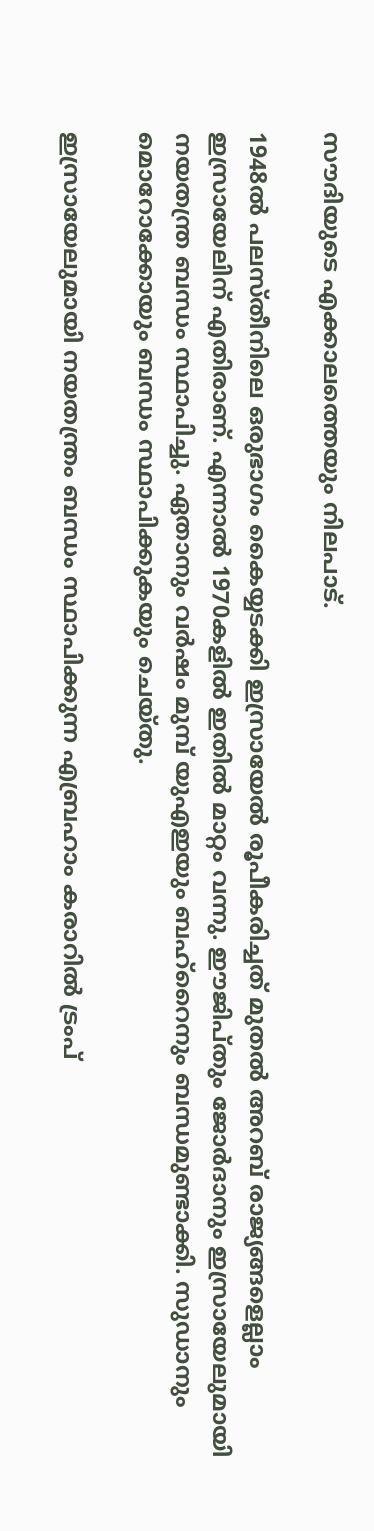സൗദിയുടെ എക്കാലത്തെയും നിലപാട്.

1948ല്‍ പലസ്തീനിലെ ഒരുഭാഗം കൈയ്യടക്കി ഇസ്രായേല്‍ രൂപീകരിച്ചത് മുതല്‍ അറബ് രാജ്യങ്ങളെല്ലാം ഇസ്രായേലിന് എതിരാണ്. എന്നാല്‍ 1970കളില്‍ ഇതില്‍ മാറ്റം വന്നു. ഈജിപ്തും ജോര്‍ദാനും ഇസ്രായേലുമായി നയതന്ത്ര ബന്ധം സ്ഥാപിച്ചു. ഏതാനും വര്‍ഷം മുമ്പ് യുഎഇയും ബഹ്‌റൈനും ബന്ധമുണ്ടാക്കി. സുഡാനും മൊറോക്കോയും ബന്ധം സ്ഥാപിക്കുകയും ചെയ്തു.

ഇസ്രായേലുമായി നയതന്ത്രം ബന്ധം സ്ഥാപിക്കുന്ന എബ്രഹാം കരാറില്‍ ട്രംപ്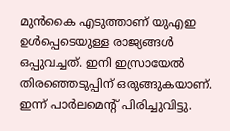മുന്‍കൈ എടുത്താണ് യുഎഇ ഉള്‍പ്പെടെയുള്ള രാജ്യങ്ങള്‍ ഒപ്പുവച്ചത്. ഇനി ഇസ്രായേല്‍ തിരഞ്ഞെടുപ്പിന് ഒരുങ്ങുകയാണ്. ഇന്ന് പാര്‍ലമെന്റ് പിരിച്ചുവിട്ടു.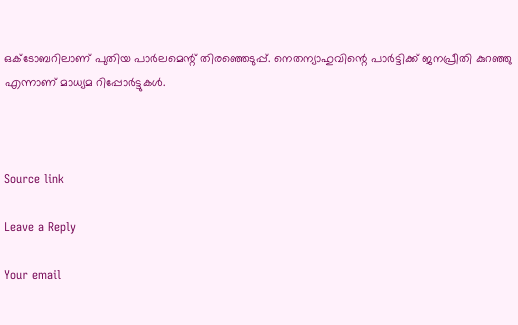ഒക്ടോബറിലാണ് പുതിയ പാര്‍ലമെന്റ് തിരഞ്ഞെടുപ്പ്. നെതന്യാഹുവിന്റെ പാര്‍ട്ടിക്ക് ജനപ്രീതി കുറഞ്ഞു എന്നാണ് മാധ്യമ റിപ്പോര്‍ട്ടുകള്‍.



Source link

Leave a Reply

Your email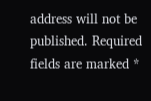address will not be published. Required fields are marked *